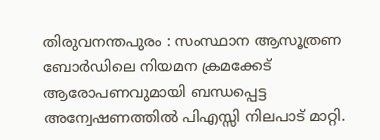തിരുവനന്തപുരം : സംസ്ഥാന ആസൂത്രണ ബോർഡിലെ നിയമന ക്രമക്കേട് ആരോപണവുമായി ബന്ധപ്പെട്ട അന്വേഷണത്തിൽ പിഎസ്സി നിലപാട് മാറ്റി.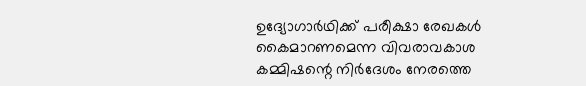ഉദ്യോഗാർഥിക്ക് പരീക്ഷാ രേഖകൾ കൈമാറണമെന്ന വിവരാവകാശ കമ്മിഷന്റെ നിർദേശം നേരത്തെ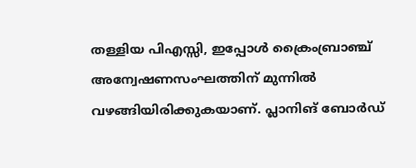തള്ളിയ പിഎസ്സി, ഇപ്പോൾ ക്രൈംബ്രാഞ്ച് അന്വേഷണസംഘത്തിന് മുന്നിൽ വഴങ്ങിയിരിക്കുകയാണ്. പ്ലാനിങ് ബോർഡ്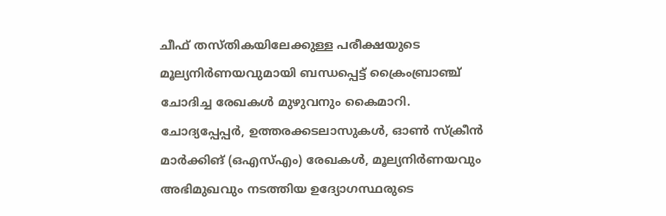ചീഫ് തസ്തികയിലേക്കുള്ള പരീക്ഷയുടെ മൂല്യനിർണയവുമായി ബന്ധപ്പെട്ട് ക്രൈംബ്രാഞ്ച് ചോദിച്ച രേഖകൾ മുഴുവനും കൈമാറി.
ചോദ്യപ്പേപ്പർ, ഉത്തരക്കടലാസുകൾ, ഓൺ സ്ക്രീൻ മാർക്കിങ് (ഒഎസ്എം) രേഖകൾ, മൂല്യനിർണയവും അഭിമുഖവും നടത്തിയ ഉദ്യോഗസ്ഥരുടെ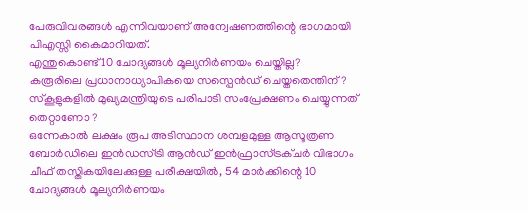പേരുവിവരങ്ങൾ എന്നിവയാണ് അന്വേഷണത്തിന്റെ ഭാഗമായി പിഎസ്സി കൈമാറിയത്.
എന്തുകൊണ്ട് 10 ചോദ്യങ്ങൾ മൂല്യനിർണയം ചെയ്തില്ല?
കരൂരിലെ പ്രധാനാധ്യാപികയെ സസ്പെൻഡ് ചെയ്തതെന്തിന്? സ്കൂളുകളിൽ മുഖ്യമന്ത്രിയുടെ പരിപാടി സംപ്രേക്ഷണം ചെയ്യുന്നത് തെറ്റാണോ ?
ഒന്നേകാൽ ലക്ഷം രൂപ അടിസ്ഥാന ശമ്പളമുള്ള ആസൂത്രണ ബോർഡിലെ ഇൻഡസ്ട്രി ആൻഡ് ഇൻഫ്രാസ്ട്രക്ചർ വിഭാഗം ചീഫ് തസ്തികയിലേക്കുള്ള പരീക്ഷയിൽ, 54 മാർക്കിന്റെ 10 ചോദ്യങ്ങൾ മൂല്യനിർണയം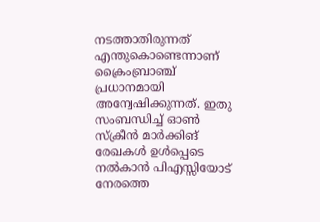നടത്താതിരുന്നത് എന്തുകൊണ്ടെന്നാണ് ക്രൈംബ്രാഞ്ച് പ്രധാനമായി അന്വേഷിക്കുന്നത്. ഇതു സംബന്ധിച്ച് ഓൺ സ്ക്രീൻ മാർക്കിങ് രേഖകൾ ഉൾപ്പെടെ നൽകാൻ പിഎസ്സിയോട് നേരത്തെ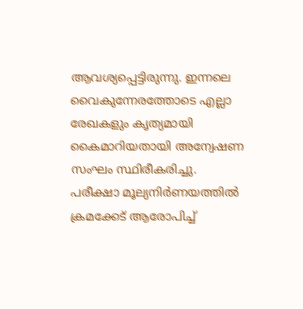ആവശ്യപ്പെട്ടിരുന്നു. ഇന്നലെ വൈകുന്നേരത്തോടെ എല്ലാ രേഖകളും കൃത്യമായി കൈമാറിയതായി അന്വേഷണ സംഘം സ്ഥിരീകരിച്ചു.
പരീക്ഷാ മൂല്യനിർണയത്തിൽ ക്രമക്കേട് ആരോപിച്ച്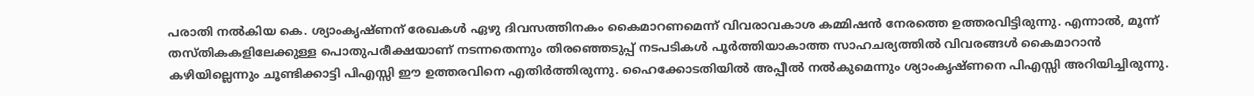പരാതി നൽകിയ കെ. ശ്യാംകൃഷ്ണന് രേഖകൾ ഏഴു ദിവസത്തിനകം കൈമാറണമെന്ന് വിവരാവകാശ കമ്മിഷൻ നേരത്തെ ഉത്തരവിട്ടിരുന്നു. എന്നാൽ, മൂന്ന് തസ്തികകളിലേക്കുള്ള പൊതുപരീക്ഷയാണ് നടന്നതെന്നും തിരഞ്ഞെടുപ്പ് നടപടികൾ പൂർത്തിയാകാത്ത സാഹചര്യത്തിൽ വിവരങ്ങൾ കൈമാറാൻ കഴിയില്ലെന്നും ചൂണ്ടിക്കാട്ടി പിഎസ്സി ഈ ഉത്തരവിനെ എതിർത്തിരുന്നു. ഹൈക്കോടതിയിൽ അപ്പീൽ നൽകുമെന്നും ശ്യാംകൃഷ്ണനെ പിഎസ്സി അറിയിച്ചിരുന്നു.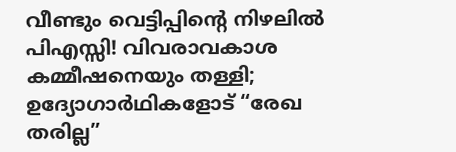വീണ്ടും വെട്ടിപ്പിന്റെ നിഴലിൽ പിഎസ്സി! വിവരാവകാശ കമ്മീഷനെയും തള്ളി; ഉദ്യോഗാർഥികളോട് “രേഖ തരില്ല”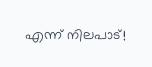എന്ന് നിലപാട്!